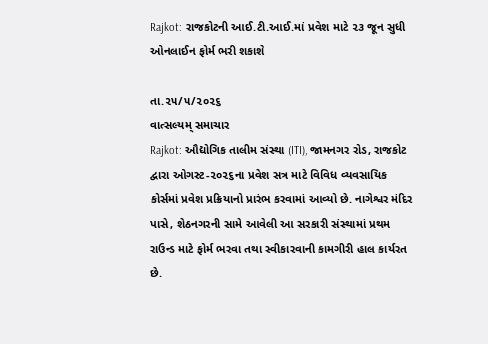Rajkot: રાજકોટની આઈ.ટી.આઈ.માં પ્રવેશ માટે ૨૩ જૂન સુધી ઓનલાઈન ફોર્મ ભરી શકાશે

તા.૨૫/૫/૨૦૨૬
વાત્સલ્યમ્ સમાચાર
Rajkot: ઔદ્યોગિક તાલીમ સંસ્થા (ITI), જામનગર રોડ, રાજકોટ દ્વારા ઓગસ્ટ-૨૦૨૬ના પ્રવેશ સત્ર માટે વિવિધ વ્યવસાયિક કોર્સમાં પ્રવેશ પ્રક્રિયાનો પ્રારંભ કરવામાં આવ્યો છે. નાગેશ્વર મંદિર પાસે, શેઠનગરની સામે આવેલી આ સરકારી સંસ્થામાં પ્રથમ રાઉન્ડ માટે ફોર્મ ભરવા તથા સ્વીકારવાની કામગીરી હાલ કાર્યરત છે.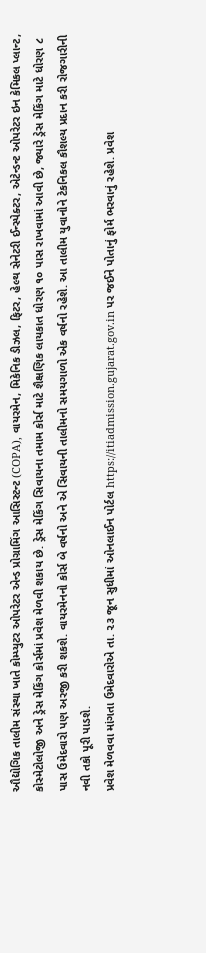ઔદ્યોગિક તાલીમ સંસ્થા ખાતે કોમ્પ્યુટર ઓપરેટર એન્ડ પ્રોગ્રામિંગ આસિસ્ટન્ટ (COPA), વાયરમેન, મિકેનિક ડીઝલ, ફિટર, હેલ્થ સેનેટરી ઈન્સ્પેક્ટર, એટેન્ડન્ટ ઓપરેટર ઇન કેમિકલ પ્લાન્ટ, કોસ્મેટોલોજી અને ડ્રેસ મેકિંગ કોર્સમાં પ્રવેશ મેળવી શકાય છે. ડ્રેસ મેકિંગ સિવાયના તમામ કોર્સ માટે શૈક્ષણિક લાયકાત ધોરણ ૧૦ પાસ રાખવામાં આવી છે, જ્યારે ડ્રેસ મેકિંગ માટે ધોરણ ૮ પાસ ઉમેદવારો પણ અરજી કરી શકશે. વાયરમેનનો કોર્સ બે વર્ષનો અને એ સિવાયની તાલીમનો સમયગાળો એક વર્ષનો રહેશે. આ તાલીમ યુવાનોને ટેકનિકલ કૌશલ્ય પ્રદાન કરી રોજગારીની નવી તકો પૂરી પાડશે.
પ્રવેશ મેળવવા માંગતા ઉમેદવારોએ તા. ૨૩ જૂન સુધીમાં ઓનલાઈન પોર્ટલ https://itiadmission.gujarat.gov.in પર જઈને પોતાનું ફોર્મ ભરવાનું રહેશે. પ્રવેશ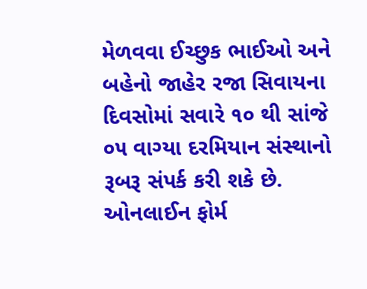મેળવવા ઈચ્છુક ભાઈઓ અને બહેનો જાહેર રજા સિવાયના દિવસોમાં સવારે ૧૦ થી સાંજે ૦૫ વાગ્યા દરમિયાન સંસ્થાનો રૂબરૂ સંપર્ક કરી શકે છે. ઓનલાઈન ફોર્મ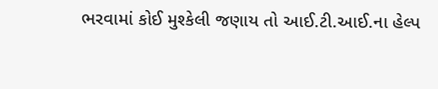ભરવામાં કોઈ મુશ્કેલી જણાય તો આઈ.ટી.આઈ.ના હેલ્પ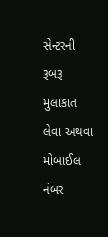સેન્ટરની રૂબરૂ મુલાકાત લેવા અથવા મોબાઈલ નંબર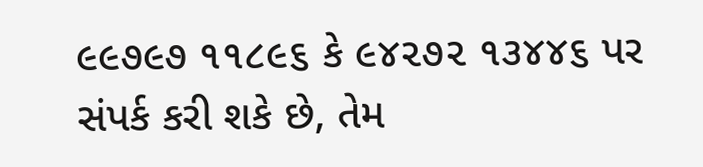૯૯૭૯૭ ૧૧૮૯૬ કે ૯૪૨૭૨ ૧૩૪૪૬ પર સંપર્ક કરી શકે છે, તેમ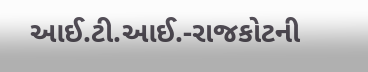આઈ.ટી.આઈ.-રાજકોટની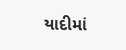યાદીમાં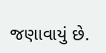જણાવાયું છે.